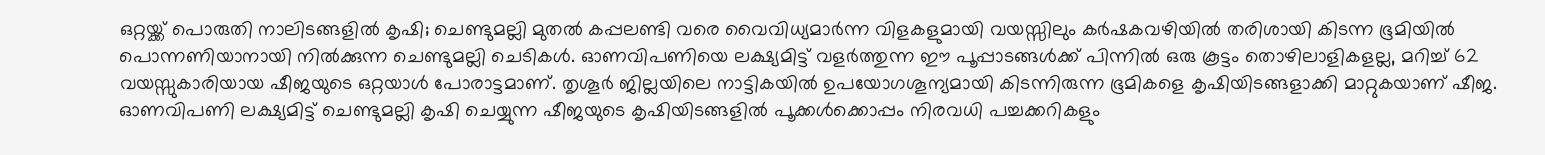ഒറ്റയ്ക്ക് പൊരുതി നാലിടങ്ങളിൽ കൃഷി; ചെണ്ടുമല്ലി മുതൽ കപ്പലണ്ടി വരെ വൈവിധ്യമാർന്ന വിളകളുമായി വയസ്സിലും കർഷകവഴിയിൽ തരിശായി കിടന്ന ഭൂമിയിൽ പൊന്നണിയാനായി നിൽക്കുന്ന ചെണ്ടുമല്ലി ചെടികൾ. ഓണവിപണിയെ ലക്ഷ്യമിട്ട് വളർത്തുന്ന ഈ പൂപ്പാടങ്ങൾക്ക് പിന്നിൽ ഒരു കൂട്ടം തൊഴിലാളികളല്ല, മറിച്ച് 62 വയസ്സുകാരിയായ ഷീജയുടെ ഒറ്റയാൾ പോരാട്ടമാണ്. തൃശൂർ ജില്ലയിലെ നാട്ടികയിൽ ഉപയോഗശൂന്യമായി കിടന്നിരുന്ന ഭൂമികളെ കൃഷിയിടങ്ങളാക്കി മാറ്റുകയാണ് ഷീജ. ഓണവിപണി ലക്ഷ്യമിട്ട് ചെണ്ടുമല്ലി കൃഷി ചെയ്യുന്ന ഷീജയുടെ കൃഷിയിടങ്ങളിൽ പൂക്കൾക്കൊപ്പം നിരവധി പച്ചക്കറികളും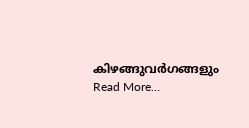കിഴങ്ങുവർഗങ്ങളും Read More…